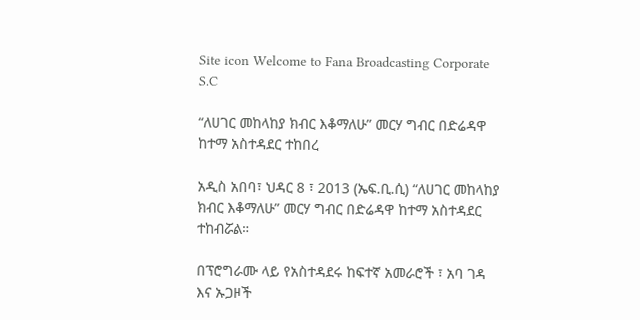Site icon Welcome to Fana Broadcasting Corporate S.C

“ለሀገር መከላከያ ክብር እቆማለሁ” መርሃ ግብር በድሬዳዋ ከተማ አስተዳደር ተከበረ

አዲስ አበባ፣ ህዳር 8 ፣ 2013 (ኤፍ.ቢ.ሲ) “ለሀገር መከላከያ ክብር እቆማለሁ” መርሃ ግብር በድሬዳዋ ከተማ አስተዳደር ተከብሯል።

በፕሮግራሙ ላይ የአስተዳደሩ ከፍተኛ አመራሮች ፣ አባ ገዳ እና ኡጋዞች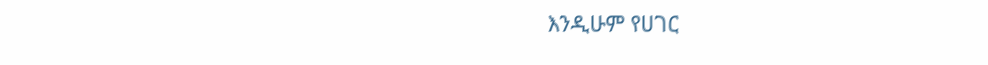እንዲሁም የሀገር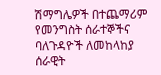ሽማግሌዎች በተጨማሪም የመንግስት ሰራተኞችና ባለጉዳዮች ለመከላከያ ሰራዊት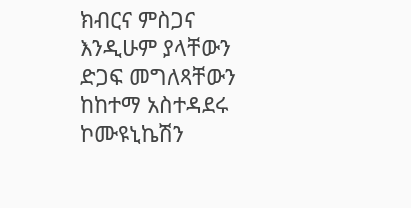ክብርና ምስጋና እንዲሁም ያላቸውን ድጋፍ መግለጻቸውን ከከተማ አስተዳደሩ ኮሙዩኒኬሽን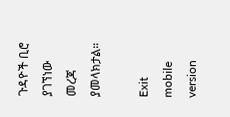ጉዳዮች ቢሮ ያገኘነው መረጃ ያመላክታል።

Exit mobile version